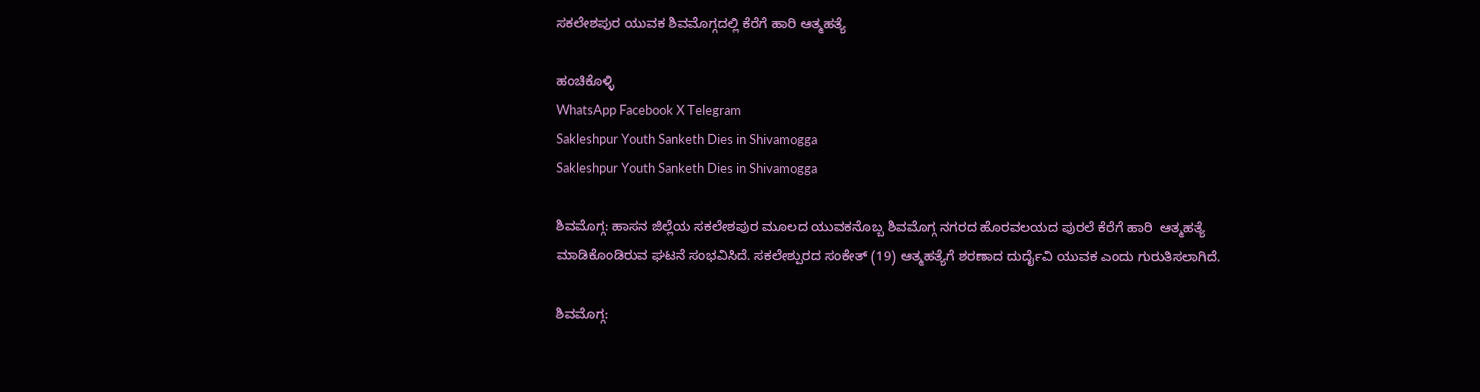ಸಕಲೇಶಪುರ ಯುವಕ ಶಿವಮೊಗ್ಗದಲ್ಲಿ ಕೆರೆಗೆ ಹಾರಿ ಆತ್ಮಹತ್ಯೆ

ಹಂಚಿಕೊಳ್ಳಿ
WhatsApp Facebook X Telegram
Sakleshpur Youth Sanketh Dies in Shivamogga
Sakleshpur Youth Sanketh Dies in Shivamogga

ಶಿವಮೊಗ್ಗ: ಹಾಸನ ಜಿಲ್ಲೆಯ ಸಕಲೇಶಪುರ ಮೂಲದ ಯುವಕನೊಬ್ಬ ಶಿವಮೊಗ್ಗ ನಗರದ ಹೊರವಲಯದ ಪುರಲೆ ಕೆರೆಗೆ ಹಾರಿ  ಆತ್ಮಹತ್ಯೆ ಮಾಡಿಕೊಂಡಿರುವ ಘಟನೆ ಸಂಭವಿಸಿದೆ. ಸಕಲೇಶ್ಪುರದ ಸಂಕೇತ್ (19) ಆತ್ಮಹತ್ಯೆಗೆ ಶರಣಾದ ದುರ್ದೈವಿ ಯುವಕ ಎಂದು ಗುರುತಿಸಲಾಗಿದೆ.

ಶಿವಮೊಗ್ಗ: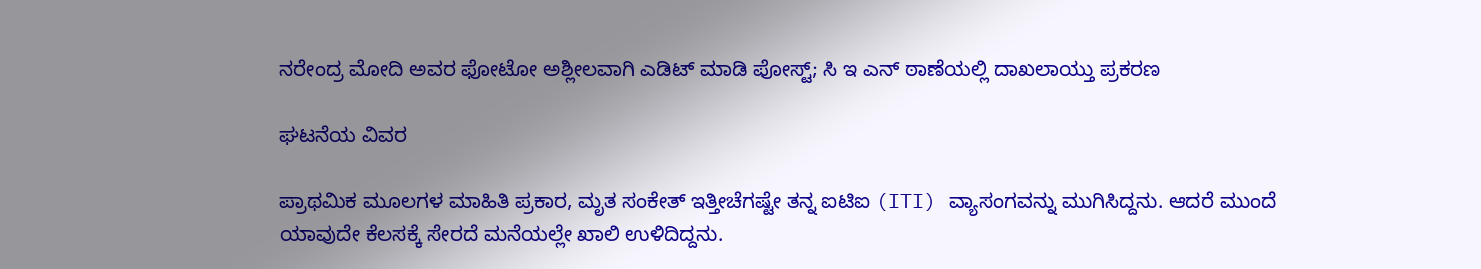ನರೇಂದ್ರ ಮೋದಿ ಅವರ ಫೋಟೋ ಅಶ್ಲೀಲವಾಗಿ ಎಡಿಟ್ ಮಾಡಿ ಪೋಸ್ಟ್; ಸಿ ಇ ಎನ್ ಠಾಣೆಯಲ್ಲಿ ದಾಖಲಾಯ್ತು ಪ್ರಕರಣ

ಘಟನೆಯ ವಿವರ

ಪ್ರಾಥಮಿಕ ಮೂಲಗಳ ಮಾಹಿತಿ ಪ್ರಕಾರ, ಮೃತ ಸಂಕೇತ್ ಇತ್ತೀಚೆಗಷ್ಟೇ ತನ್ನ ಐಟಿಐ (ITI) ವ್ಯಾಸಂಗವನ್ನು ಮುಗಿಸಿದ್ದನು. ಆದರೆ ಮುಂದೆ ಯಾವುದೇ ಕೆಲಸಕ್ಕೆ ಸೇರದೆ ಮನೆಯಲ್ಲೇ ಖಾಲಿ ಉಳಿದಿದ್ದನು.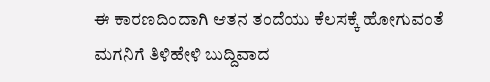ಈ ಕಾರಣದಿಂದಾಗಿ ಆತನ ತಂದೆಯು ಕೆಲಸಕ್ಕೆ ಹೋಗುವಂತೆ ಮಗನಿಗೆ ತಿಳಿಹೇಳಿ ಬುದ್ದಿವಾದ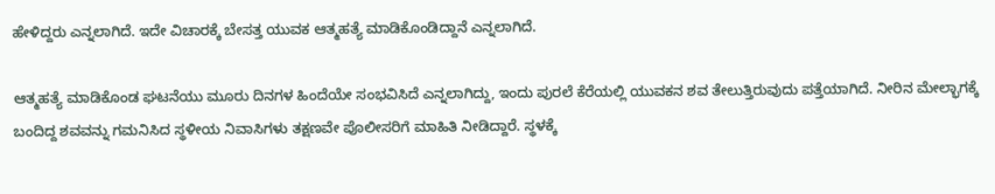ಹೇಳಿದ್ದರು ಎನ್ನಲಾಗಿದೆ. ಇದೇ ವಿಚಾರಕ್ಕೆ ಬೇಸತ್ತ ಯುವಕ ಆತ್ಮಹತ್ಯೆ ಮಾಡಿಕೊಂಡಿದ್ದಾನೆ ಎನ್ನಲಾಗಿದೆ.

ಆತ್ಮಹತ್ಯೆ ಮಾಡಿಕೊಂಡ ಘಟನೆಯು ಮೂರು ದಿನಗಳ ಹಿಂದೆಯೇ ಸಂಭವಿಸಿದೆ ಎನ್ನಲಾಗಿದ್ದು, ಇಂದು ಪುರಲೆ ಕೆರೆಯಲ್ಲಿ ಯುವಕನ ಶವ ತೇಲುತ್ತಿರುವುದು ಪತ್ತೆಯಾಗಿದೆ. ನೀರಿನ ಮೇಲ್ಭಾಗಕ್ಕೆ ಬಂದಿದ್ದ ಶವವನ್ನು ಗಮನಿಸಿದ ಸ್ಥಳೀಯ ನಿವಾಸಿಗಳು ತಕ್ಷಣವೇ ಪೊಲೀಸರಿಗೆ ಮಾಹಿತಿ ನೀಡಿದ್ದಾರೆ. ಸ್ಥಳಕ್ಕೆ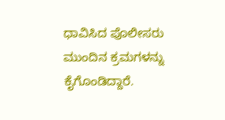ಧಾವಿಸಿದ ಪೊಲೀಸರು ಮುಂದಿನ ಕ್ರಮಗಳನ್ನು ಕೈಗೊಂಡಿದ್ದಾರೆ.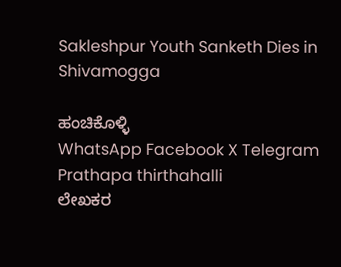Sakleshpur Youth Sanketh Dies in Shivamogga

ಹಂಚಿಕೊಳ್ಳಿ
WhatsApp Facebook X Telegram
Prathapa thirthahalli
ಲೇಖಕರ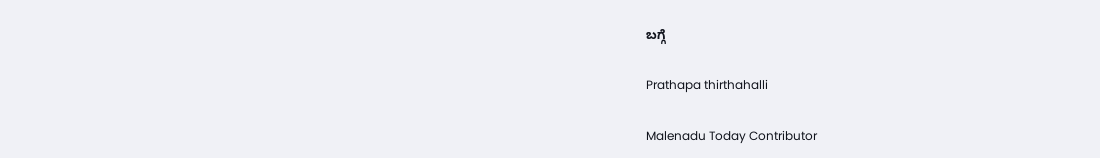ಬಗ್ಗೆ

Prathapa thirthahalli

Malenadu Today Contributor